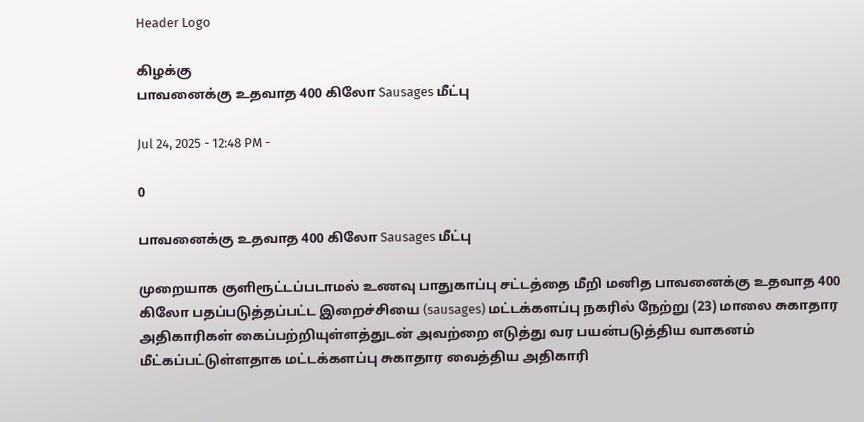Header Logo

கிழக்கு
பாவனைக்கு உதவாத 400 கிலோ Sausages மீட்பு

Jul 24, 2025 - 12:48 PM -

0

பாவனைக்கு உதவாத 400 கிலோ Sausages மீட்பு

முறையாக குளிரூட்டப்படாமல் உணவு பாதுகாப்பு சட்டத்தை மீறி மனித பாவனைக்கு உதவாத 400 கிலோ பதப்படுத்தப்பட்ட இறைச்சியை (sausages) மட்டக்களப்பு நகரில் நேற்று (23) மாலை சுகாதார அதிகாரிகள் கைப்பற்றியுள்ளத்துடன் அவற்றை எடுத்து வர பயன்படுத்திய வாகனம் மீட்கப்பட்டுள்ளதாக மட்டக்களப்பு சுகாதார வைத்திய அதிகாரி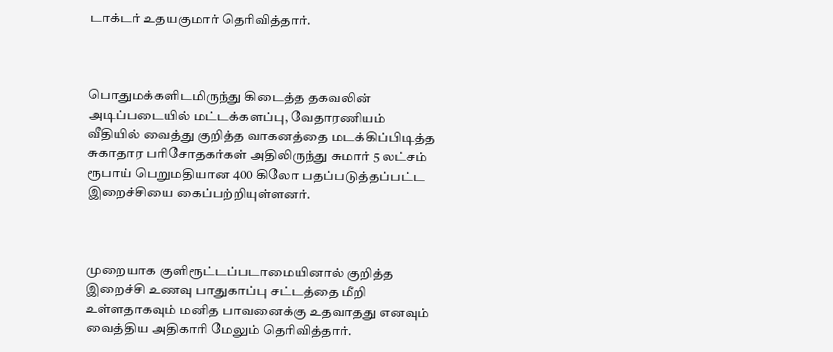டாக்டர் உதயகுமார் தெரிவித்தார்.



பொதுமக்களிடமிருந்து கிடைத்த தகவலின் அடிப்படையில் மட்டக்களப்பு, வேதாரணியம் வீதியில் வைத்து குறித்த வாகனத்தை மடக்கிப்பிடித்த சுகாதார பரிசோதகர்கள் அதிலிருந்து சுமார் 5 லட்சம் ரூபாய் பெறுமதியான 400 கிலோ பதப்படுத்தப்பட்ட இறைச்சியை கைப்பற்றியுள்ளனர்.



முறையாக குளிரூட்டப்படாமையினால் குறித்த இறைச்சி உணவு பாதுகாப்பு சட்டத்தை மீறி உள்ளதாகவும் மனித பாவனைக்கு உதவாதது எனவும் வைத்திய அதிகாரி மேலும் தெரிவித்தார்.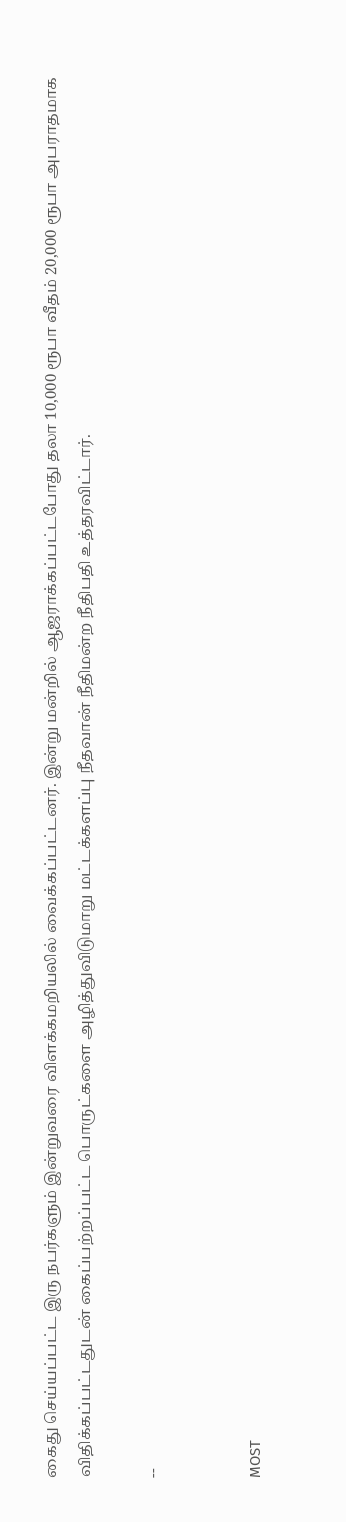கைது செய்யப்பட்ட இரு நபர்களும் இன்றுவரை விளக்கமறியலில் வைக்கப்பட்டனர். இன்று மன்றில் ஆஜராக்கப்பட்டபோது தலா 10,000 ரூபா வீதம் 20,000 ரூபா அபராதமாக விதிக்கப்பட்டதுடன் கைப்பற்றப்பட்ட பொருட்களை அழித்துவிடுமாறு மட்டக்களப்பு நீதவான் நீதிமன்ற நீதிபதி உத்தரவிட்டார்.

--


MOST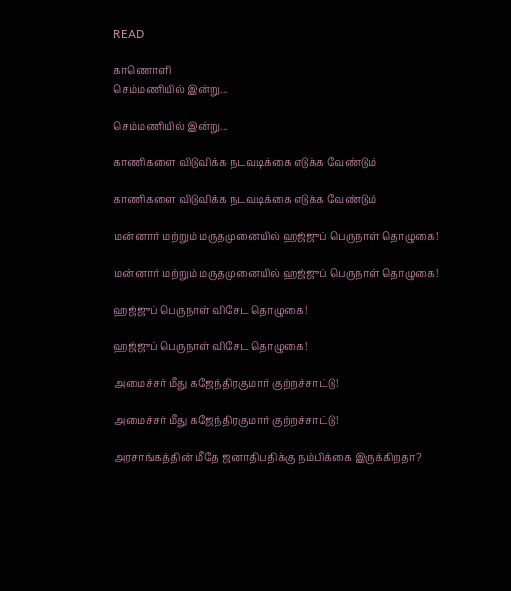READ

காணொளி
செம்மணியில் இன்று...

செம்மணியில் இன்று...

காணிகளை விடுவிக்க நடவடிக்கை எடுக்க வேண்டும்

காணிகளை விடுவிக்க நடவடிக்கை எடுக்க வேண்டும்

மன்னார் மற்றும் மருதமுனையில் ஹஜ்ஜுப் பெருநாள் தொழுகை!

மன்னார் மற்றும் மருதமுனையில் ஹஜ்ஜுப் பெருநாள் தொழுகை!

ஹஜ்ஜுப் பெருநாள் விசேட தொழுகை!

ஹஜ்ஜுப் பெருநாள் விசேட தொழுகை!

அமைச்சர் மீது கஜேந்திரகுமார் குற்றச்சாட்டு!

அமைச்சர் மீது கஜேந்திரகுமார் குற்றச்சாட்டு!

அரசாங்கத்தின் மீதே ஜனாதிபதிக்கு நம்பிக்கை இருக்கிறதா?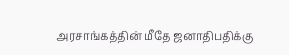அரசாங்கத்தின் மீதே ஜனாதிபதிக்கு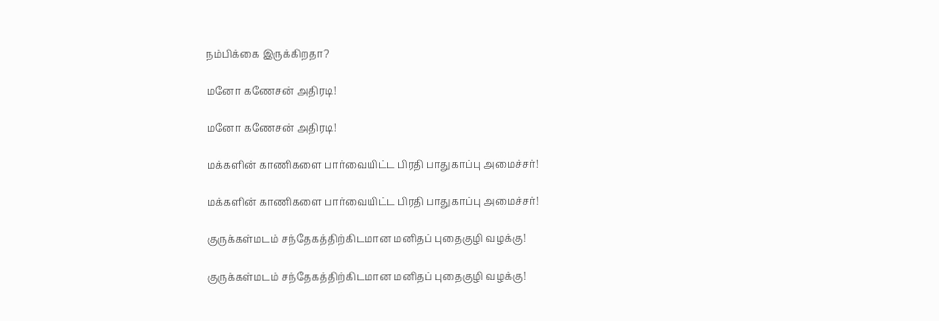நம்பிக்கை இருக்கிறதா?

மனோ கணேசன் அதிரடி!

மனோ கணேசன் அதிரடி!

மக்களின் காணிகளை பார்வையிட்ட பிரதி பாதுகாப்பு அமைச்சர்!

மக்களின் காணிகளை பார்வையிட்ட பிரதி பாதுகாப்பு அமைச்சர்!

குருக்கள்மடம் சந்தேகத்திற்கிடமான மனிதப் புதைகுழி வழக்கு!

குருக்கள்மடம் சந்தேகத்திற்கிடமான மனிதப் புதைகுழி வழக்கு!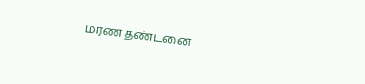மரண தண்டனை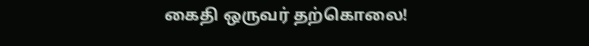கைதி ஒருவர் தற்கொலை!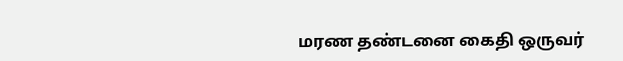மரண தண்டனை கைதி ஒருவர்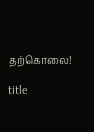தற்கொலை!

title